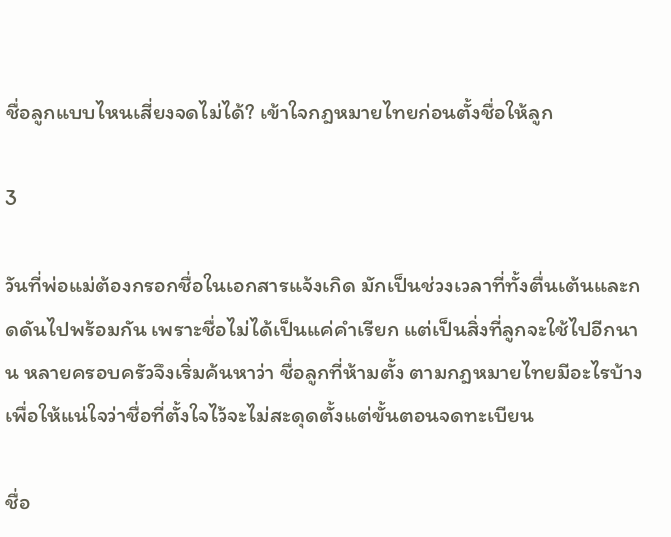ชื่อลูกแบบไหนเสี่ยงจดไม่ได้? เข้าใจกฎหมายไทยก่อนตั้งชื่อให้ลูก

3

วันที่พ่อแม่ต้องกรอกชื่อในเอกสารแจ้งเกิด มักเป็นช่วงเวลาที่ทั้งตื่นเต้นและกดดันไปพร้อมกัน เพราะชื่อไม่ได้เป็นแค่คำเรียก แต่เป็นสิ่งที่ลูกจะใช้ไปอีกนาน หลายครอบครัวจึงเริ่มค้นหาว่า ชื่อลูกที่ห้ามตั้ง ตามกฎหมายไทยมีอะไรบ้าง เพื่อให้แน่ใจว่าชื่อที่ตั้งใจไว้จะไม่สะดุดตั้งแต่ขั้นตอนจดทะเบียน

ชื่อ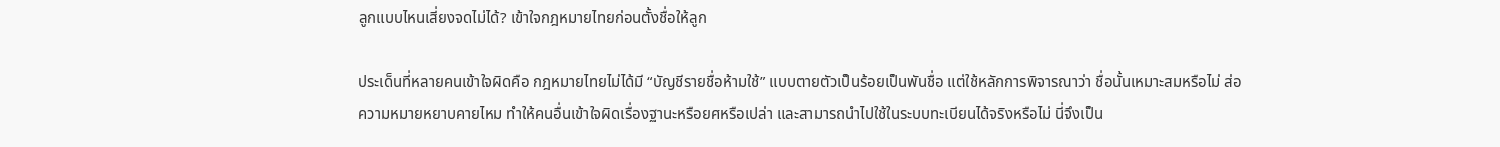ลูกแบบไหนเสี่ยงจดไม่ได้? เข้าใจกฎหมายไทยก่อนตั้งชื่อให้ลูก

ประเด็นที่หลายคนเข้าใจผิดคือ กฎหมายไทยไม่ได้มี “บัญชีรายชื่อห้ามใช้” แบบตายตัวเป็นร้อยเป็นพันชื่อ แต่ใช้หลักการพิจารณาว่า ชื่อนั้นเหมาะสมหรือไม่ ส่อความหมายหยาบคายไหม ทำให้คนอื่นเข้าใจผิดเรื่องฐานะหรือยศหรือเปล่า และสามารถนำไปใช้ในระบบทะเบียนได้จริงหรือไม่ นี่จึงเป็น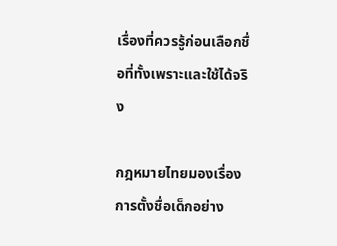เรื่องที่ควรรู้ก่อนเลือกชื่อที่ทั้งเพราะและใช้ได้จริง

กฎหมายไทยมองเรื่องการตั้งชื่อเด็กอย่าง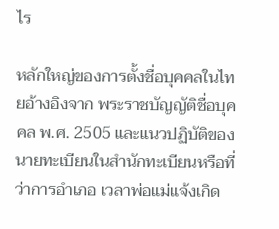ไร

หลักใหญ่ของการตั้งชื่อบุคคลในไทยอ้างอิงจาก พระราชบัญญัติชื่อบุคคล พ.ศ. 2505 และแนวปฏิบัติของนายทะเบียนในสำนักทะเบียนหรือที่ว่าการอำเภอ เวลาพ่อแม่แจ้งเกิด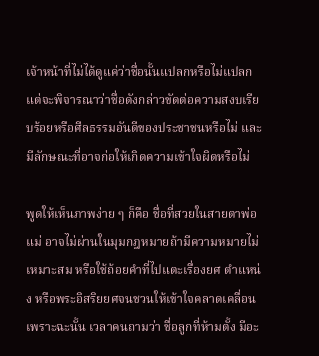เจ้าหน้าที่ไม่ได้ดูแค่ว่าชื่อนั้นแปลกหรือไม่แปลก แต่จะพิจารณาว่าชื่อดังกล่าวขัดต่อความสงบเรียบร้อยหรือศีลธรรมอันดีของประชาชนหรือไม่ และมีลักษณะที่อาจก่อให้เกิดความเข้าใจผิดหรือไม่

พูดให้เห็นภาพง่าย ๆ ก็คือ ชื่อที่สวยในสายตาพ่อแม่ อาจไม่ผ่านในมุมกฎหมายถ้ามีความหมายไม่เหมาะสม หรือใช้ถ้อยคำที่ไปแตะเรื่องยศ ตำแหน่ง หรือพระอิสริยยศจนชวนให้เข้าใจคลาดเคลื่อน เพราะฉะนั้น เวลาคนถามว่า ชื่อลูกที่ห้ามตั้ง มีอะ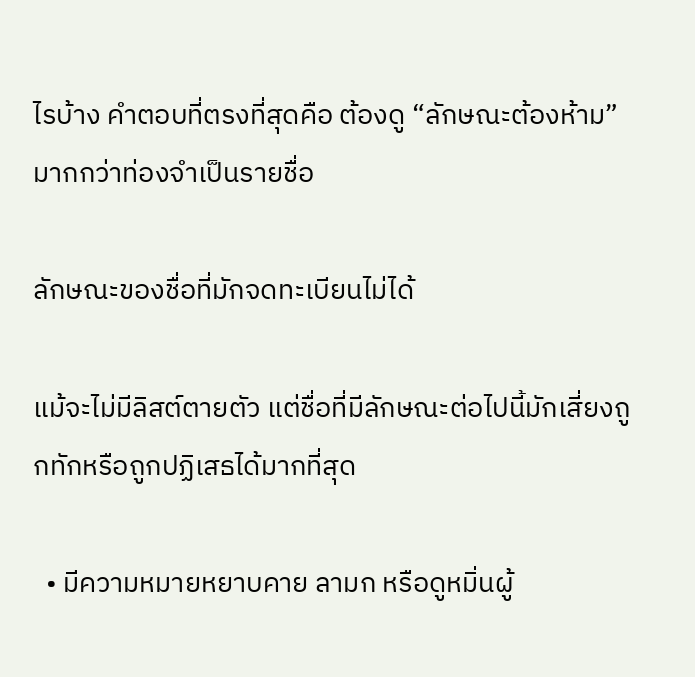ไรบ้าง คำตอบที่ตรงที่สุดคือ ต้องดู “ลักษณะต้องห้าม” มากกว่าท่องจำเป็นรายชื่อ

ลักษณะของชื่อที่มักจดทะเบียนไม่ได้

แม้จะไม่มีลิสต์ตายตัว แต่ชื่อที่มีลักษณะต่อไปนี้มักเสี่ยงถูกทักหรือถูกปฏิเสธได้มากที่สุด

  • มีความหมายหยาบคาย ลามก หรือดูหมิ่นผู้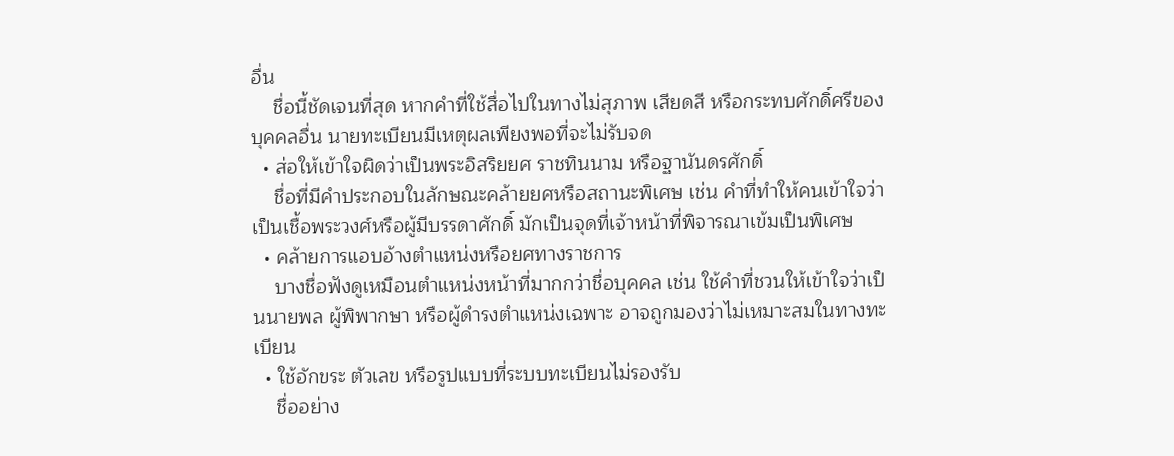อื่น
    ชื่อนี้ชัดเจนที่สุด หากคำที่ใช้สื่อไปในทางไม่สุภาพ เสียดสี หรือกระทบศักดิ์ศรีของบุคคลอื่น นายทะเบียนมีเหตุผลเพียงพอที่จะไม่รับจด
  • ส่อให้เข้าใจผิดว่าเป็นพระอิสริยยศ ราชทินนาม หรือฐานันดรศักดิ์
    ชื่อที่มีคำประกอบในลักษณะคล้ายยศหรือสถานะพิเศษ เช่น คำที่ทำให้คนเข้าใจว่าเป็นเชื้อพระวงศ์หรือผู้มีบรรดาศักดิ์ มักเป็นจุดที่เจ้าหน้าที่พิจารณาเข้มเป็นพิเศษ
  • คล้ายการแอบอ้างตำแหน่งหรือยศทางราชการ
    บางชื่อฟังดูเหมือนตำแหน่งหน้าที่มากกว่าชื่อบุคคล เช่น ใช้คำที่ชวนให้เข้าใจว่าเป็นนายพล ผู้พิพากษา หรือผู้ดำรงตำแหน่งเฉพาะ อาจถูกมองว่าไม่เหมาะสมในทางทะเบียน
  • ใช้อักขระ ตัวเลข หรือรูปแบบที่ระบบทะเบียนไม่รองรับ
    ชื่ออย่าง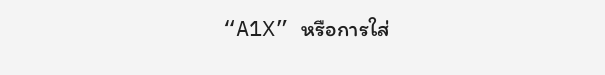“A1X” หรือการใส่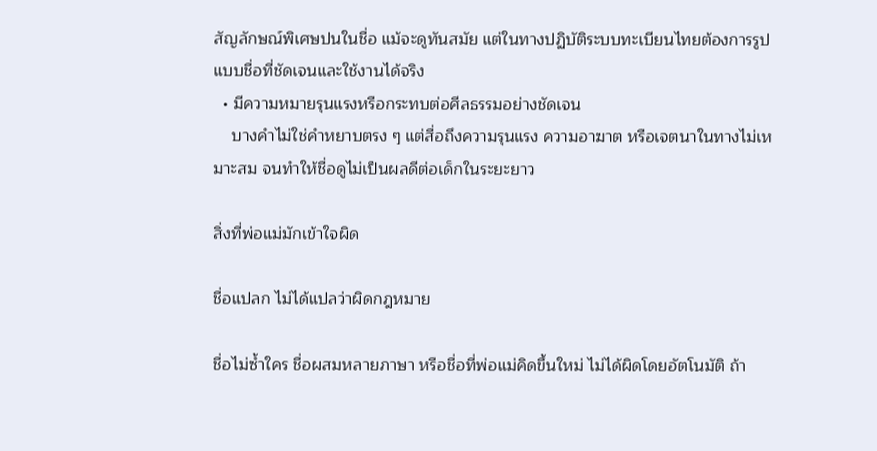สัญลักษณ์พิเศษปนในชื่อ แม้จะดูทันสมัย แต่ในทางปฏิบัติระบบทะเบียนไทยต้องการรูปแบบชื่อที่ชัดเจนและใช้งานได้จริง
  • มีความหมายรุนแรงหรือกระทบต่อศีลธรรมอย่างชัดเจน
    บางคำไม่ใช่คำหยาบตรง ๆ แต่สื่อถึงความรุนแรง ความอาฆาต หรือเจตนาในทางไม่เหมาะสม จนทำให้ชื่อดูไม่เป็นผลดีต่อเด็กในระยะยาว

สิ่งที่พ่อแม่มักเข้าใจผิด

ชื่อแปลก ไม่ได้แปลว่าผิดกฎหมาย

ชื่อไม่ซ้ำใคร ชื่อผสมหลายภาษา หรือชื่อที่พ่อแม่คิดขึ้นใหม่ ไม่ได้ผิดโดยอัตโนมัติ ถ้า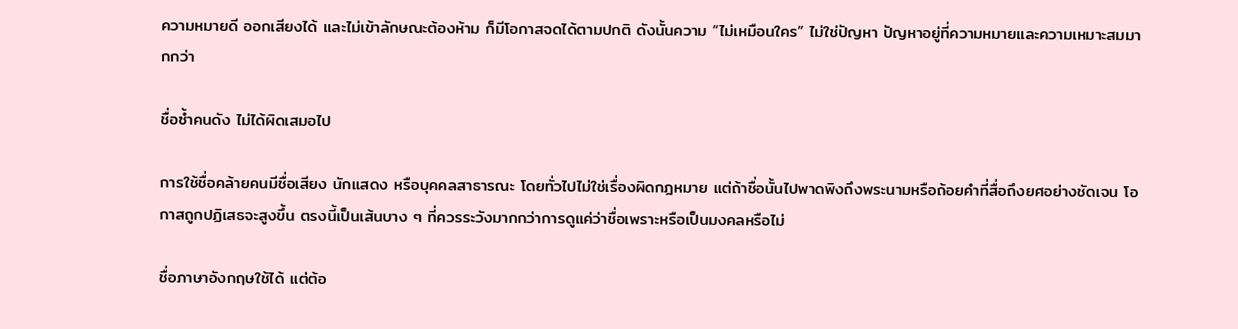ความหมายดี ออกเสียงได้ และไม่เข้าลักษณะต้องห้าม ก็มีโอกาสจดได้ตามปกติ ดังนั้นความ “ไม่เหมือนใคร” ไม่ใช่ปัญหา ปัญหาอยู่ที่ความหมายและความเหมาะสมมากกว่า

ชื่อซ้ำคนดัง ไม่ได้ผิดเสมอไป

การใช้ชื่อคล้ายคนมีชื่อเสียง นักแสดง หรือบุคคลสาธารณะ โดยทั่วไปไม่ใช่เรื่องผิดกฎหมาย แต่ถ้าชื่อนั้นไปพาดพิงถึงพระนามหรือถ้อยคำที่สื่อถึงยศอย่างชัดเจน โอกาสถูกปฏิเสธจะสูงขึ้น ตรงนี้เป็นเส้นบาง ๆ ที่ควรระวังมากกว่าการดูแค่ว่าชื่อเพราะหรือเป็นมงคลหรือไม่

ชื่อภาษาอังกฤษใช้ได้ แต่ต้อ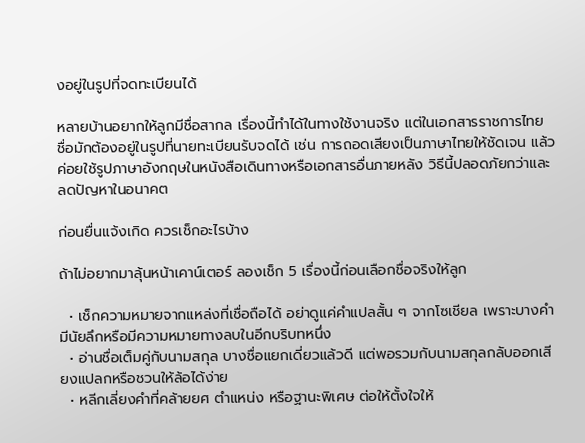งอยู่ในรูปที่จดทะเบียนได้

หลายบ้านอยากให้ลูกมีชื่อสากล เรื่องนี้ทำได้ในทางใช้งานจริง แต่ในเอกสารราชการไทย ชื่อมักต้องอยู่ในรูปที่นายทะเบียนรับจดได้ เช่น การถอดเสียงเป็นภาษาไทยให้ชัดเจน แล้วค่อยใช้รูปภาษาอังกฤษในหนังสือเดินทางหรือเอกสารอื่นภายหลัง วิธีนี้ปลอดภัยกว่าและลดปัญหาในอนาคต

ก่อนยื่นแจ้งเกิด ควรเช็กอะไรบ้าง

ถ้าไม่อยากมาลุ้นหน้าเคาน์เตอร์ ลองเช็ก 5 เรื่องนี้ก่อนเลือกชื่อจริงให้ลูก

  • เช็กความหมายจากแหล่งที่เชื่อถือได้ อย่าดูแค่คำแปลสั้น ๆ จากโซเชียล เพราะบางคำมีนัยลึกหรือมีความหมายทางลบในอีกบริบทหนึ่ง
  • อ่านชื่อเต็มคู่กับนามสกุล บางชื่อแยกเดี่ยวแล้วดี แต่พอรวมกับนามสกุลกลับออกเสียงแปลกหรือชวนให้ล้อได้ง่าย
  • หลีกเลี่ยงคำที่คล้ายยศ ตำแหน่ง หรือฐานะพิเศษ ต่อให้ตั้งใจให้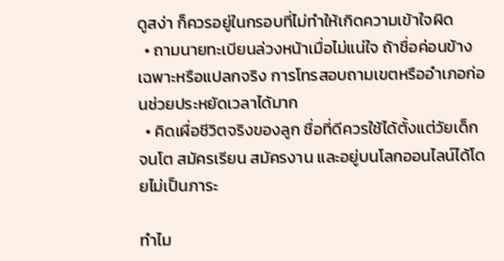ดูสง่า ก็ควรอยู่ในกรอบที่ไม่ทำให้เกิดความเข้าใจผิด
  • ถามนายทะเบียนล่วงหน้าเมื่อไม่แน่ใจ ถ้าชื่อค่อนข้างเฉพาะหรือแปลกจริง การโทรสอบถามเขตหรืออำเภอก่อนช่วยประหยัดเวลาได้มาก
  • คิดเผื่อชีวิตจริงของลูก ชื่อที่ดีควรใช้ได้ตั้งแต่วัยเด็กจนโต สมัครเรียน สมัครงาน และอยู่บนโลกออนไลน์ได้โดยไม่เป็นภาระ

ทำไม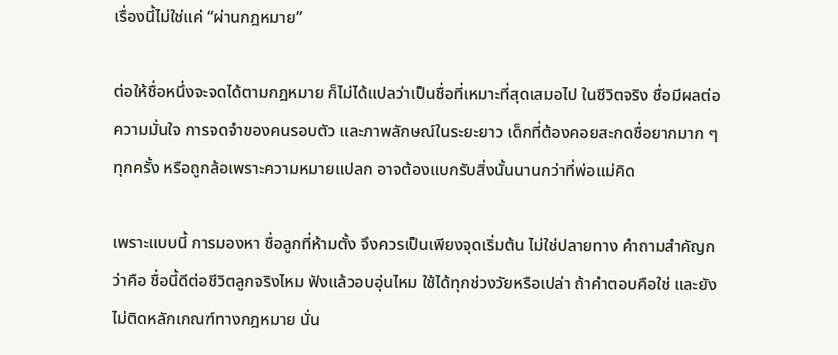เรื่องนี้ไม่ใช่แค่ “ผ่านกฎหมาย”

ต่อให้ชื่อหนึ่งจะจดได้ตามกฎหมาย ก็ไม่ได้แปลว่าเป็นชื่อที่เหมาะที่สุดเสมอไป ในชีวิตจริง ชื่อมีผลต่อความมั่นใจ การจดจำของคนรอบตัว และภาพลักษณ์ในระยะยาว เด็กที่ต้องคอยสะกดชื่อยากมาก ๆ ทุกครั้ง หรือถูกล้อเพราะความหมายแปลก อาจต้องแบกรับสิ่งนั้นนานกว่าที่พ่อแม่คิด

เพราะแบบนี้ การมองหา ชื่อลูกที่ห้ามตั้ง จึงควรเป็นเพียงจุดเริ่มต้น ไม่ใช่ปลายทาง คำถามสำคัญกว่าคือ ชื่อนี้ดีต่อชีวิตลูกจริงไหม ฟังแล้วอบอุ่นไหม ใช้ได้ทุกช่วงวัยหรือเปล่า ถ้าคำตอบคือใช่ และยังไม่ติดหลักเกณฑ์ทางกฎหมาย นั่น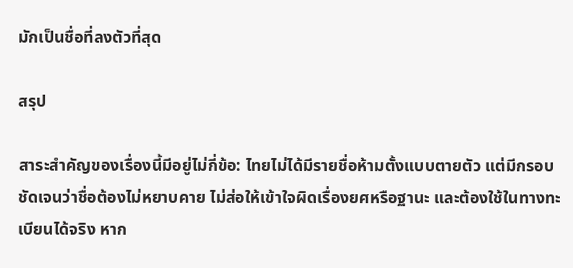มักเป็นชื่อที่ลงตัวที่สุด

สรุป

สาระสำคัญของเรื่องนี้มีอยู่ไม่กี่ข้อ: ไทยไม่ได้มีรายชื่อห้ามตั้งแบบตายตัว แต่มีกรอบชัดเจนว่าชื่อต้องไม่หยาบคาย ไม่ส่อให้เข้าใจผิดเรื่องยศหรือฐานะ และต้องใช้ในทางทะเบียนได้จริง หาก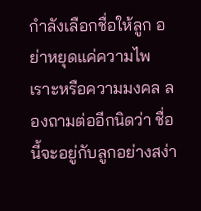กำลังเลือกชื่อให้ลูก อย่าหยุดแค่ความไพเราะหรือความมงคล ลองถามต่ออีกนิดว่า ชื่อนี้จะอยู่กับลูกอย่างสง่า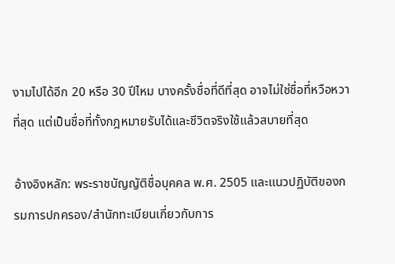งามไปได้อีก 20 หรือ 30 ปีไหม บางครั้งชื่อที่ดีที่สุด อาจไม่ใช่ชื่อที่หวือหวาที่สุด แต่เป็นชื่อที่ทั้งกฎหมายรับได้และชีวิตจริงใช้แล้วสบายที่สุด

อ้างอิงหลัก: พระราชบัญญัติชื่อบุคคล พ.ศ. 2505 และแนวปฏิบัติของกรมการปกครอง/สำนักทะเบียนเกี่ยวกับการ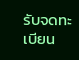รับจดทะเบียน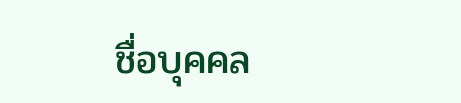ชื่อบุคคล